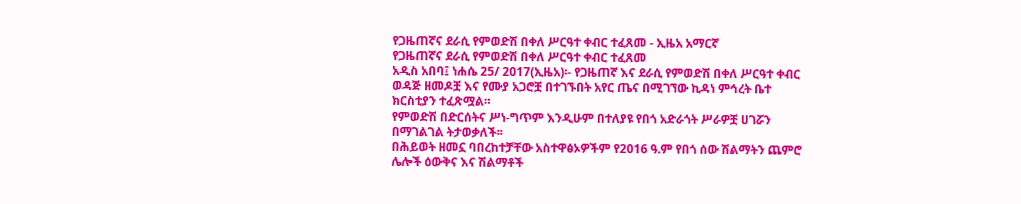የጋዜጠኛና ደራሲ የምወድሽ በቀለ ሥርዓተ ቀብር ተፈጸመ - ኢዜአ አማርኛ
የጋዜጠኛና ደራሲ የምወድሽ በቀለ ሥርዓተ ቀብር ተፈጸመ
አዲስ አበባ፤ ነሐሴ 25/ 2017(ኢዜአ)፡- የጋዜጠኛ እና ደራሲ የምወድሽ በቀለ ሥርዓተ ቀብር ወዳጅ ዘመዶቿ እና የሙያ አጋሮቿ በተገኙበት አየር ጤና በሚገኘው ኪዳነ ምኅረት ቤተ ክርስቲያን ተፈጽሟል።
የምወድሽ በድርሰትና ሥነ-ግጥም እንዲሁም በተለያዩ የበጎ አድራጎት ሥራዎቿ ሀገሯን በማገልገል ትታወቃለች፡፡
በሕይወት ዘመኗ ባበረከተቻቸው አስተዋፅኦዎችም የ2016 ዓ.ም የበጎ ሰው ሽልማትን ጨምሮ ሌሎች ዕውቅና እና ሽልማቶች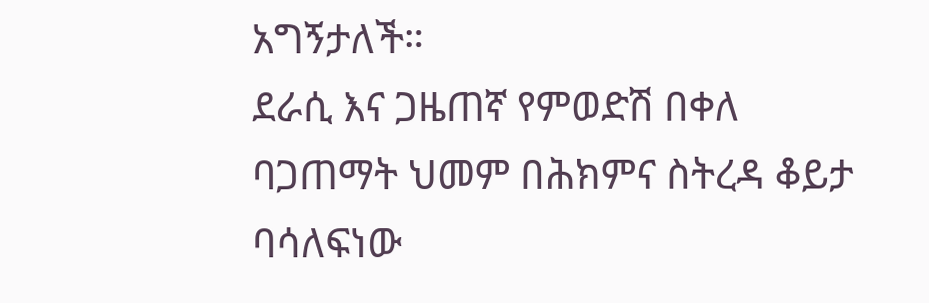አግኝታለች።
ደራሲ እና ጋዜጠኛ የምወድሽ በቀለ ባጋጠማት ህመም በሕክምና ስትረዳ ቆይታ ባሳለፍነው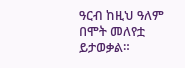ዓርብ ከዚህ ዓለም በሞት መለየቷ ይታወቃል።